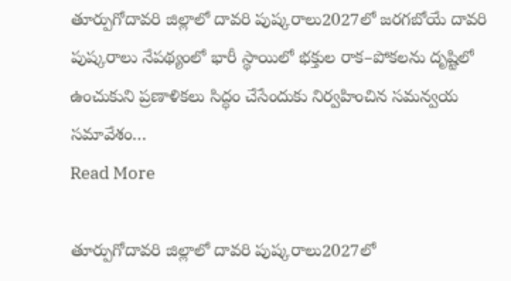తూర్పుగోదావరి జిల్లాలో దావరి పుష్కరాలు2027లో జరగబోయే దావరి పుష్కరాలు నేపథ్యంలో భారీ స్థాయిలో భక్తుల రాక–పోకలను దృష్టిలో ఉంచుకుని ప్రణాళికలు సిద్ధం చేసేందుకు నిర్వహించిన సమన్వయ సమావేశం…
Read More

తూర్పుగోదావరి జిల్లాలో దావరి పుష్కరాలు2027లో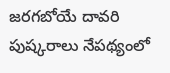జరగబోయే దావరి పుష్కరాలు నేపథ్యంలో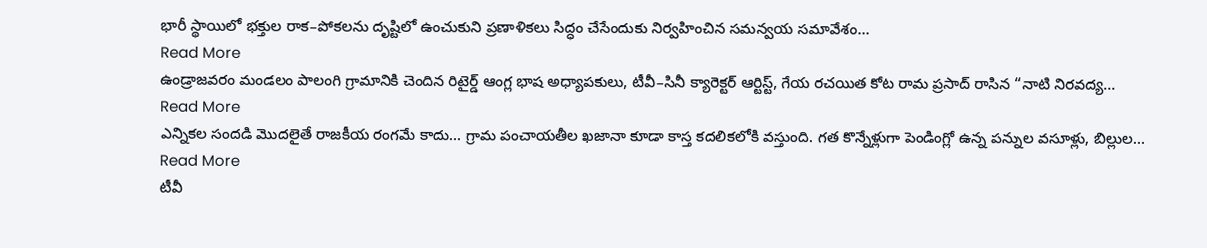భారీ స్థాయిలో భక్తుల రాక–పోకలను దృష్టిలో ఉంచుకుని ప్రణాళికలు సిద్ధం చేసేందుకు నిర్వహించిన సమన్వయ సమావేశం…
Read More
ఉండ్రాజవరం మండలం పాలంగి గ్రామానికి చెందిన రిటైర్డ్ ఆంగ్ల భాష అధ్యాపకులు, టీవీ–సినీ క్యారెక్టర్ ఆర్టిస్ట్, గేయ రచయిత కోట రామ ప్రసాద్ రాసిన “నాటి నిరవద్య…
Read More
ఎన్నికల సందడి మొదలైతే రాజకీయ రంగమే కాదు… గ్రామ పంచాయతీల ఖజానా కూడా కాస్త కదలికలోకి వస్తుంది. గత కొన్నేళ్లుగా పెండింగ్లో ఉన్న పన్నుల వసూళ్లు, బిల్లుల…
Read More
టీవీ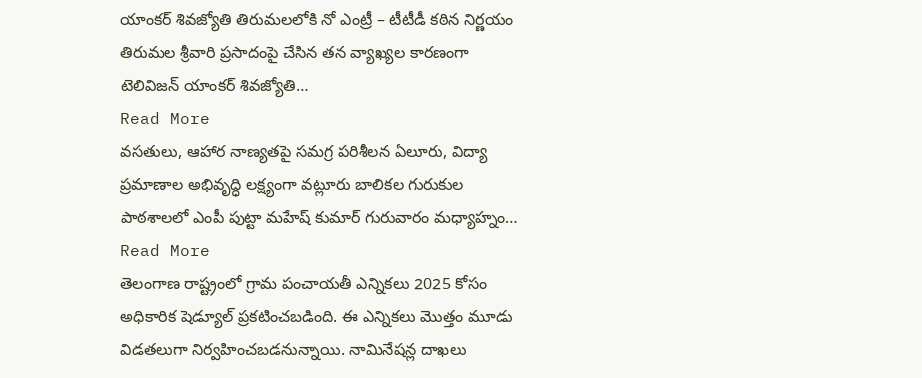యాంకర్ శివజ్యోతి తిరుమలలోకి నో ఎంట్రీ – టీటీడీ కఠిన నిర్ణయం తిరుమల శ్రీవారి ప్రసాదంపై చేసిన తన వ్యాఖ్యల కారణంగా టెలివిజన్ యాంకర్ శివజ్యోతి…
Read More
వసతులు, ఆహార నాణ్యతపై సమగ్ర పరిశీలన ఏలూరు, విద్యా ప్రమాణాల అభివృద్ధి లక్ష్యంగా వట్లూరు బాలికల గురుకుల పాఠశాలలో ఎంపీ పుట్టా మహేష్ కుమార్ గురువారం మధ్యాహ్నం…
Read More
తెలంగాణ రాష్ట్రంలో గ్రామ పంచాయతీ ఎన్నికలు 2025 కోసం అధికారిక షెడ్యూల్ ప్రకటించబడింది. ఈ ఎన్నికలు మొత్తం మూడు విడతలుగా నిర్వహించబడనున్నాయి. నామినేషన్ల దాఖలు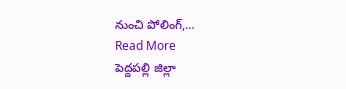నుంచి పోలింగ్,…
Read More
పెద్దపల్లి జిల్లా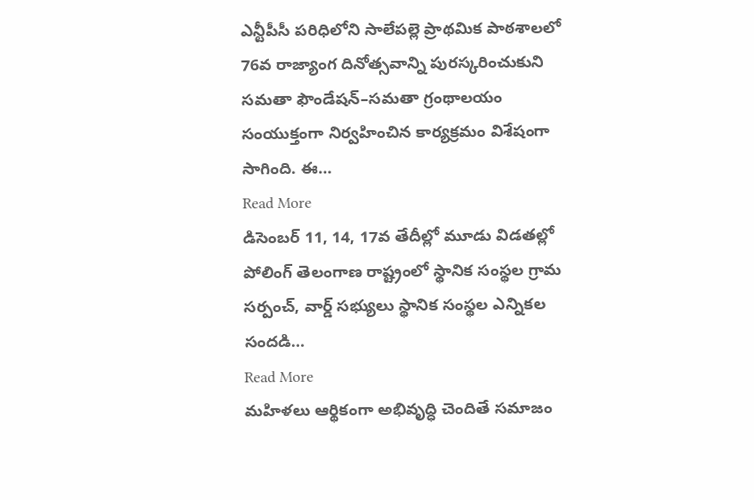ఎన్టీపీసీ పరిధిలోని సాలేపల్లె ప్రాథమిక పాఠశాలలో 76వ రాజ్యాంగ దినోత్సవాన్ని పురస్కరించుకుని సమతా ఫౌండేషన్–సమతా గ్రంథాలయం సంయుక్తంగా నిర్వహించిన కార్యక్రమం విశేషంగా సాగింది. ఈ…
Read More
డిసెంబర్ 11, 14, 17వ తేదీల్లో మూడు విడతల్లో పోలింగ్ తెలంగాణ రాష్ట్రంలో స్థానిక సంస్థల గ్రామ సర్పంచ్, వార్డ్ సభ్యులు స్థానిక సంస్థల ఎన్నికల సందడి…
Read More
మహిళలు ఆర్థికంగా అభివృద్ధి చెందితే సమాజం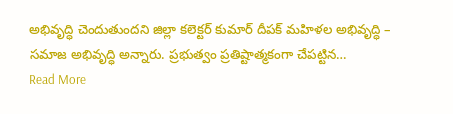అభివృద్ధి చెందుతుందని జిల్లా కలెక్టర్ కుమార్ దీపక్ మహిళల అభివృద్ధి – సమాజ అభివృద్ధి అన్నారు. ప్రభుత్వం ప్రతిష్టాత్మకంగా చేపట్టిన…
Read More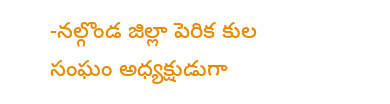-నల్గొండ జిల్లా పెరిక కుల సంఘం అధ్యక్షుడుగా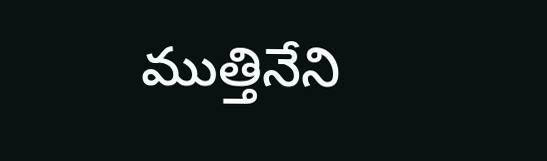ముత్తినేని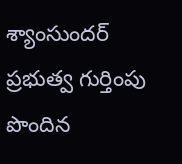శ్యాంసుందర్ ప్రభుత్వ గుర్తింపు పొందిన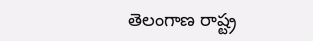తెలంగాణ రాష్ట్ర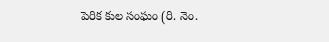పెరిక కుల సంఘం (రి. నెం.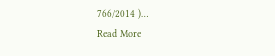766/2014 )…
Read More